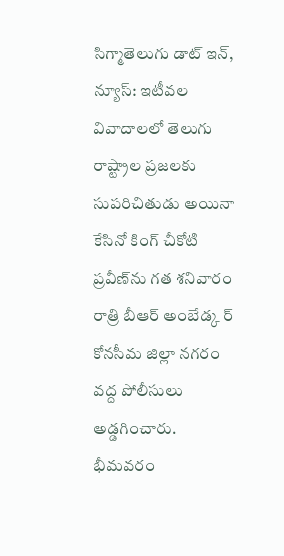సిగ్మాతెలుగు డాట్ ఇన్, న్యూస్: ఇటీవల వివాదాలలో తెలుగు రాష్ట్రాల ప్రజలకు సుపరిచితుడు అయినా కేసినో కింగ్‌ చీకోటి ప్రవీణ్‌ను గత శనివారం రాత్రి బీఆర్‌ అంబేడ్క ర్‌ కోనసీమ జిల్లా నగరం వద్ద పోలీసులు అడ్డగించారు. భీమవరం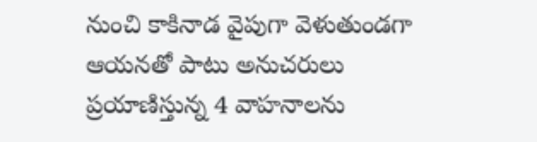నుంచి కాకినాడ వైపుగా వెళుతుండగా ఆయనతో పాటు అనుచరులు ప్రయాణిస్తున్న 4 వాహనాలను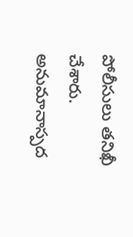పోలీసులు తనిఖీ చేశారు. అనుమానాస్పద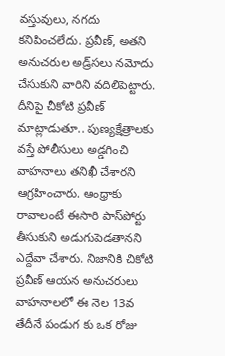వస్తువులు, నగదు కనిపించలేదు. ప్రవీణ్‌, అతని అనుచరుల అడ్ర్‌సలు నమోదు చేసుకుని వారిని వదిలిపెట్టారు. దీనిపై చీకోటి ప్రవీణ్‌ మాట్లాడుతూ.. పుణ్యక్షేత్రాలకు వస్తే పోలీసులు అడ్డగించి వాహనాలు తనిఖీ చేశారని ఆగ్రహించారు. ఆంధ్రాకు రావాలంటే ఈసారి పాస్‌పోర్టు తీసుకుని అడుగుపెడతానని ఎద్దేవా చేశారు. నిజానికి చికోటి ప్రవీణ్ ఆయన అనుచరులు వాహనాలలో ఈ నెల 13వ తేదీనే పండుగ కు ఒక రోజు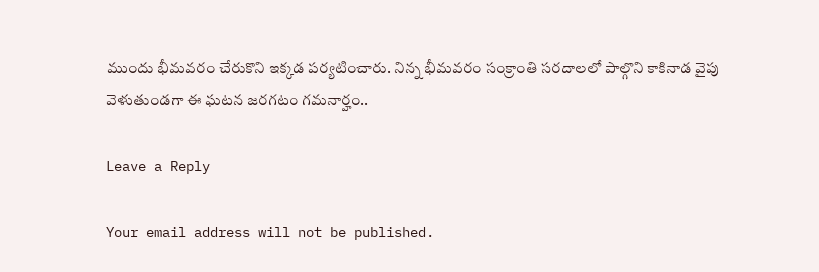ముందు భీమవరం చేరుకొని ఇక్కడ పర్యటించారు. నిన్న భీమవరం సంక్రాంతి సరదాలలో పాల్గొని కాకినాడ వైపు వెళుతుండగా ఈ ఘటన జరగటం గమనార్హం..

Leave a Reply

Your email address will not be published.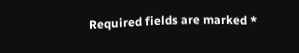Required fields are marked *